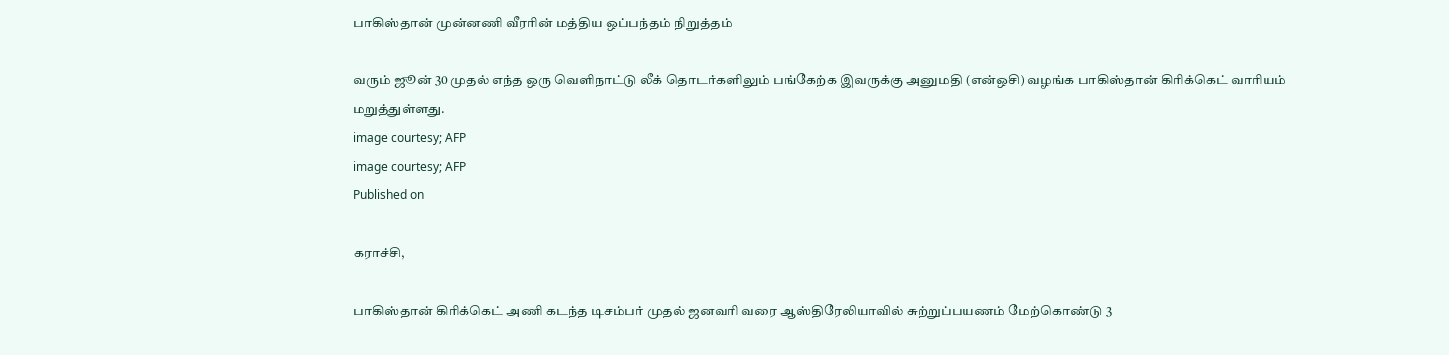பாகிஸ்தான் முன்னணி வீரரின் மத்திய ஒப்பந்தம் நிறுத்தம்

வரும் ஜூன் 30 முதல் எந்த ஒரு வெளிநாட்டு லீக் தொடர்களிலும் பங்கேற்க இவருக்கு அனுமதி (என்ஒசி) வழங்க பாகிஸ்தான் கிரிக்கெட் வாரியம் மறுத்துள்ளது.
image courtesy; AFP
image courtesy; AFP
Published on

கராச்சி,

பாகிஸ்தான் கிரிக்கெட் அணி கடந்த டிசம்பர் முதல் ஜனவரி வரை ஆஸ்திரேலியாவில் சுற்றுப்பயணம் மேற்கொண்டு 3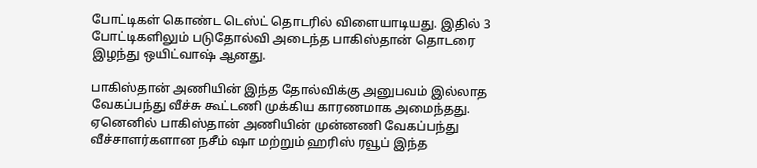போட்டிகள் கொண்ட டெஸ்ட் தொடரில் விளையாடியது. இதில் 3 போட்டிகளிலும் படுதோல்வி அடைந்த பாகிஸ்தான் தொடரை இழந்து ஒயிட்வாஷ் ஆனது.

பாகிஸ்தான் அணியின் இந்த தோல்விக்கு அனுபவம் இல்லாத வேகப்பந்து வீச்சு கூட்டணி முக்கிய காரணமாக அமைந்தது. ஏனெனில் பாகிஸ்தான் அணியின் முன்னணி வேகப்பந்து வீச்சாளர்களான நசீம் ஷா மற்றும் ஹரிஸ் ரவூப் இந்த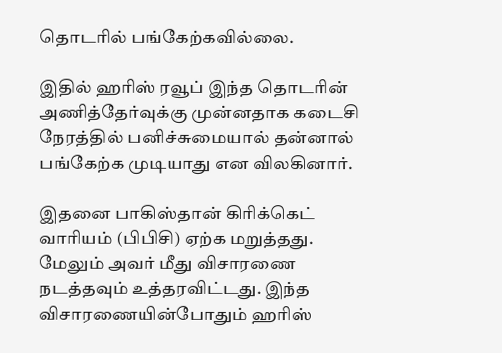தொடரில் பங்கேற்கவில்லை.

இதில் ஹரிஸ் ரவூப் இந்த தொடரின் அணித்தேர்வுக்கு முன்னதாக கடைசி நேரத்தில் பனிச்சுமையால் தன்னால் பங்கேற்க முடியாது என விலகினார்.

இதனை பாகிஸ்தான் கிரிக்கெட் வாரியம் (பிபிசி) ஏற்க மறுத்தது. மேலும் அவர் மீது விசாரணை நடத்தவும் உத்தரவிட்டது. இந்த விசாரணையின்போதும் ஹரிஸ்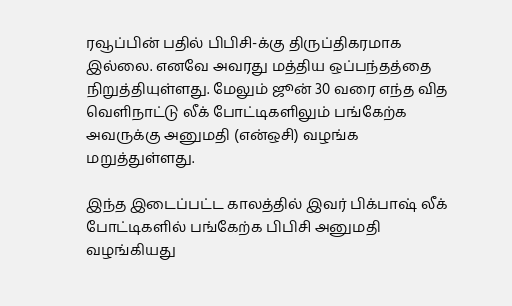ரவூப்பின் பதில் பிபிசி-க்கு திருப்திகரமாக இல்லை. எனவே அவரது மத்திய ஒப்பந்தத்தை நிறுத்தியுள்ளது. மேலும் ஜூன் 30 வரை எந்த வித வெளிநாட்டு லீக் போட்டிகளிலும் பங்கேற்க அவருக்கு அனுமதி (என்ஒசி) வழங்க மறுத்துள்ளது.

இந்த இடைப்பட்ட காலத்தில் இவர் பிக்பாஷ் லீக் போட்டிகளில் பங்கேற்க பிபிசி அனுமதி வழங்கியது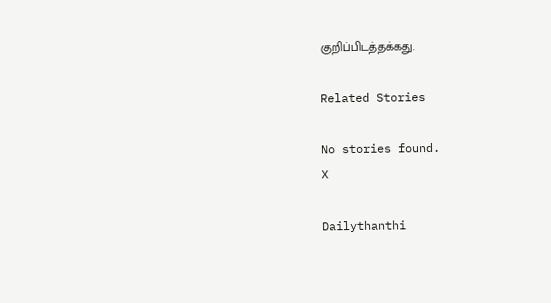குறிப்பிடத்தக்கது.

Related Stories

No stories found.
X

Dailythanthi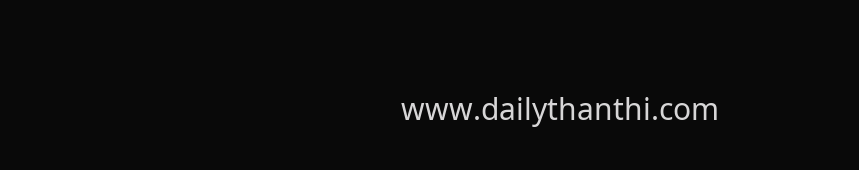www.dailythanthi.com